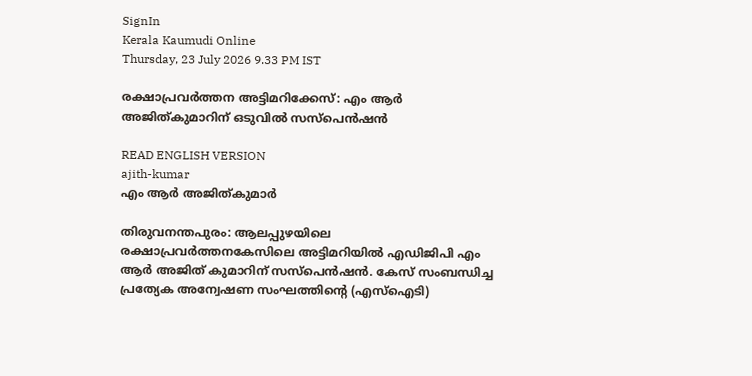SignIn
Kerala Kaumudi Online
Thursday, 23 July 2026 9.33 PM IST

രക്ഷാപ്രവർത്തന അട്ടിമറിക്കേസ്: എം ആർ അജിത്കുമാറിന് ഒടുവിൽ സസ്പെൻഷൻ

READ ENGLISH VERSION
ajith-kumar
എം ആർ അജിത്കുമാർ

തിരുവനന്തപുരം: ആലപ്പുഴയിലെ രക്ഷാപ്രവർത്തനകേസിലെ അട്ടിമറിയിൽ എഡിജിപി എം ആർ അജിത് കുമാറിന് സസ്പെൻഷൻ. കേസ് സംബന്ധിച്ച പ്രത്യേക അന്വേഷണ സംഘത്തിന്റെ (എസ്‌ഐടി)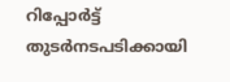റിപ്പോർട്ട് തുടർനടപടിക്കായി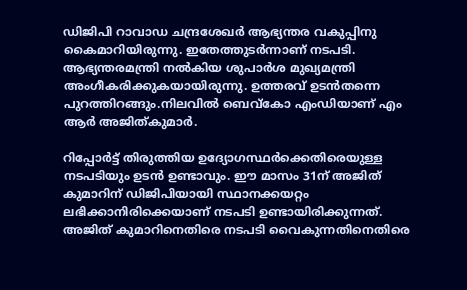ഡിജിപി റാവാഡ ചന്ദ്രശേഖർ ആഭ്യന്തര വകുപ്പിനു കൈമാറിയിരുന്നു. ഇതേത്തുടർന്നാണ് നടപടി. ആഭ്യന്തരമന്ത്രി നൽകിയ ശുപാർശ മുഖ്യമന്ത്രി അംഗീകരിക്കുകയായിരുന്നു. ഉത്തരവ് ഉടൻതന്നെ പുറത്തിറങ്ങും.നിലവിൽ ബെവ്കോ എംഡിയാണ് എം ആർ അജിത്കുമാർ.

റിപ്പോർട്ട് തിരുത്തിയ ഉദ്യോഗസ്ഥർക്കെതിരെയുള്ള നടപടിയും ഉടൻ ഉണ്ടാവും. ഈ മാസം 31ന് അജിത് കുമാറിന് ഡിജിപിയായി സ്ഥാനക്കയറ്റം ലഭിക്കാനിരിക്കെയാണ് നടപടി ഉണ്ടായിരിക്കുന്നത്. അജിത് കുമാറിനെതിരെ നടപടി വൈകുന്നതിനെതിരെ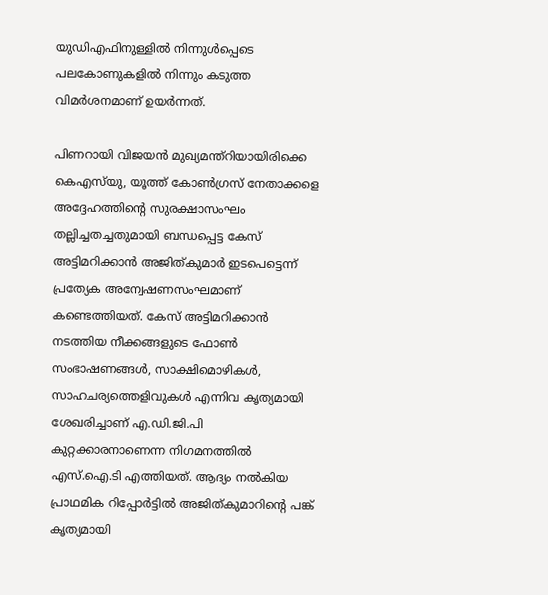യുഡിഎഫിനുള്ളിൽ നിന്നുൾപ്പെടെ പലകോണുകളിൽ നിന്നും കടുത്ത വിമർശനമാണ് ഉയർന്നത്.

പിണറായി വിജയൻ മുഖ്യമന്ത്റിയായിരിക്കെ കെഎസ്‌യു, യൂത്ത് കോൺഗ്രസ് നേതാക്കളെ അദ്ദേഹത്തിന്റെ സുരക്ഷാസംഘം തല്ലിച്ചതച്ചതുമായി ബന്ധപ്പെട്ട കേസ് അട്ടിമറിക്കാൻ അജിത്കുമാർ ഇടപെട്ടെന്ന് പ്രത്യേക അന്വേഷണസംഘമാണ് കണ്ടെത്തിയത്. കേസ് അട്ടിമറിക്കാൻ നടത്തിയ നീക്കങ്ങളുടെ ഫോൺ സംഭാഷണങ്ങൾ, സാക്ഷിമൊഴികൾ, സാഹചര്യത്തെളിവുകൾ എന്നിവ കൃത്യമായി ശേഖരിച്ചാണ് എ.ഡി.ജി.പി കുറ്റക്കാരനാണെന്ന നിഗമനത്തിൽ എസ്.ഐ.ടി എത്തിയത്. ആദ്യം നൽകിയ പ്രാഥമിക റിപ്പോർട്ടിൽ അജിത്കുമാറിന്റെ പങ്ക് കൃത്യമായി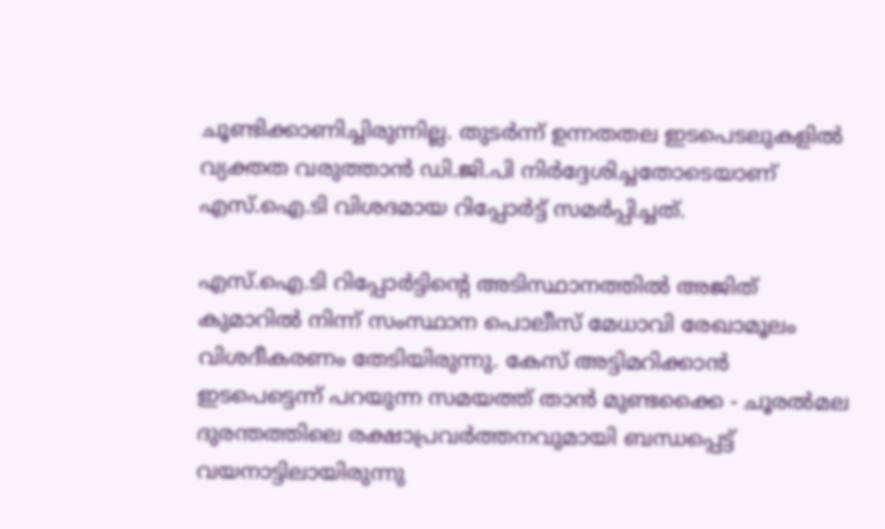ചൂണ്ടിക്കാണിച്ചിരുന്നില്ല. തുടർന്ന് ഉന്നതതല ഇടപെടലുകളിൽ വ്യക്തത വരുത്താൻ ഡി.ജി.പി നിർദ്ദേശിച്ചതോടെയാണ് എസ്.ഐ.ടി വിശദമായ റിപ്പോർട്ട് സമർപ്പിച്ചത്.

എസ്.ഐ.ടി റിപ്പോർട്ടിന്റെ അടിസ്ഥാനത്തിൽ അജിത് കുമാറിൽ നിന്ന് സംസ്ഥാന പൊലീസ് മേധാവി രേഖാമൂലം വിശദീകരണം തേടിയിരുന്നു. കേസ് അട്ടിമറിക്കാൻ ഇടപെട്ടെന്ന് പറയുന്ന സമയത്ത് താൻ മുണ്ടക്കൈ - ചൂരൽമല ദുരന്തത്തിലെ രക്ഷാപ്രവർത്തനവുമായി ബന്ധപ്പെട്ട് വയനാട്ടിലായിരുന്നു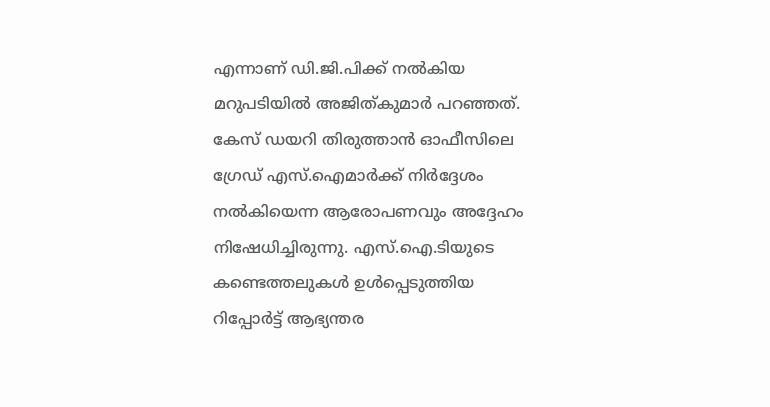എന്നാണ് ഡി.ജി.പിക്ക് നൽകിയ മറുപടിയിൽ അജിത്കുമാർ പറഞ്ഞത്. കേസ് ഡയറി തിരുത്താൻ ഓഫീസിലെ ഗ്രേഡ് എസ്.ഐമാർക്ക് നിർദ്ദേശം നൽകിയെന്ന ആരോപണവും അദ്ദേഹം നിഷേധിച്ചിരുന്നു. എസ്.ഐ.ടിയുടെ കണ്ടെത്തലുകൾ ഉൾപ്പെടുത്തിയ റിപ്പോർട്ട് ആഭ്യന്തര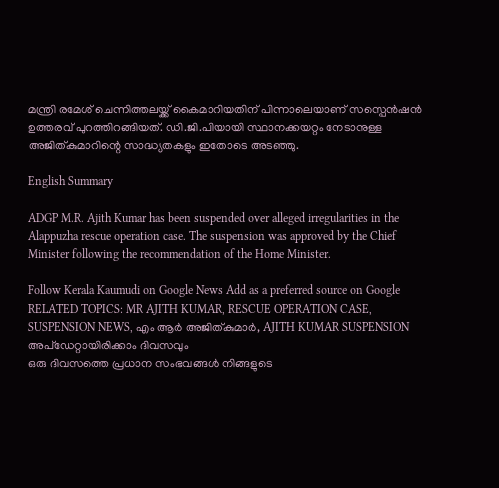മന്ത്രി രമേശ് ചെന്നിത്തലയ്ക്ക് കൈമാറിയതിന് പിന്നാലെയാണ് സസ്പെൻഷൻ ഉത്തരവ് പുറത്തിറങ്ങിയത്. ഡി.ജി.പിയായി സ്ഥാനക്കയറ്റം നേടാനുള്ള അജിത്കുമാറിന്റെ സാദ്ധ്യതകളും ഇതോടെ അടഞ്ഞു.

English Summary

ADGP M.R. Ajith Kumar has been suspended over alleged irregularities in the Alappuzha rescue operation case. The suspension was approved by the Chief Minister following the recommendation of the Home Minister.

Follow Kerala Kaumudi on Google News Add as a preferred source on Google
RELATED TOPICS: MR AJITH KUMAR, RESCUE OPERATION CASE, SUSPENSION NEWS, എം ആർ അജിത്കുമാർ, AJITH KUMAR SUSPENSION
അപ്ഡേറ്റായിരിക്കാം ദിവസവും
ഒരു ദിവസത്തെ പ്രധാന സംഭവങ്ങൾ നിങ്ങളുടെ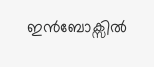ഇൻബോക്സിൽ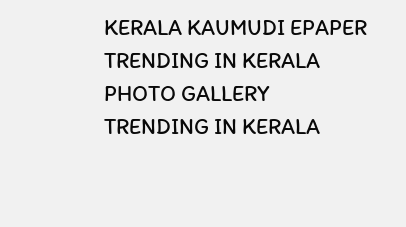KERALA KAUMUDI EPAPER
TRENDING IN KERALA
PHOTO GALLERY
TRENDING IN KERALA